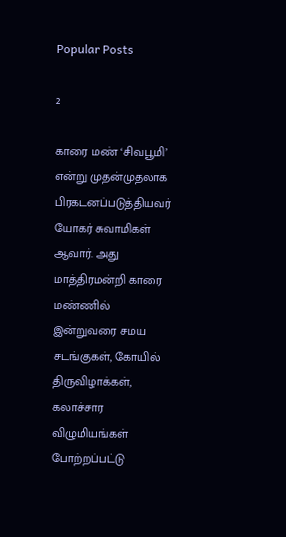Popular Posts

2

காரை மண் ‘சிவபூமி’ என்று முதன்முதலாக பிரகடனப்படுத்தியவர் யோகர் சுவாமிகள் ஆவார். அது மாத்திரமன்றி காரை மண்ணில் இன்றுவரை சமய சடங்குகள், கோயில் திருவிழாக்கள், கலாச்சார விழுமியங்கள் போற்றப்பட்டு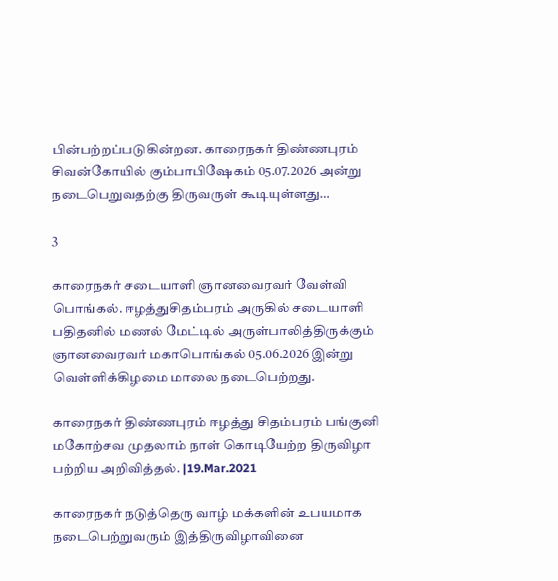பின்பற்றப்படுகின்றன. காரைநகர் திண்ணபுரம் சிவன்கோயில் கும்பாபிஷேகம் 05.07.2026 அன்று நடைபெறுவதற்கு திருவருள் கூடியுள்ளது…

3

காரைநகர் சடையாளி ஞானவைரவர் வேள்வி பொங்கல். ஈழத்துசிதம்பரம் அருகில் சடையாளி பதிதனில் மணல் மேட்டில் அருள்பாலித்திருக்கும் ஞானவைரவர் மகாபொங்கல் 05.06.2026 இன்று வெள்ளிக்கிழமை மாலை நடைபெற்றது.

காரைநகர் திண்ணபுரம் ஈழத்து சிதம்பரம் பங்குனி மகோற்சவ முதலாம் நாள் கொடியேற்ற திருவிழா பற்றிய அறிவித்தல். |19.Mar.2021

காரைநகர் நடுத்தெரு வாழ் மக்களின் உபயமாக நடைபெற்றுவரும் இத்திருவிழாவினை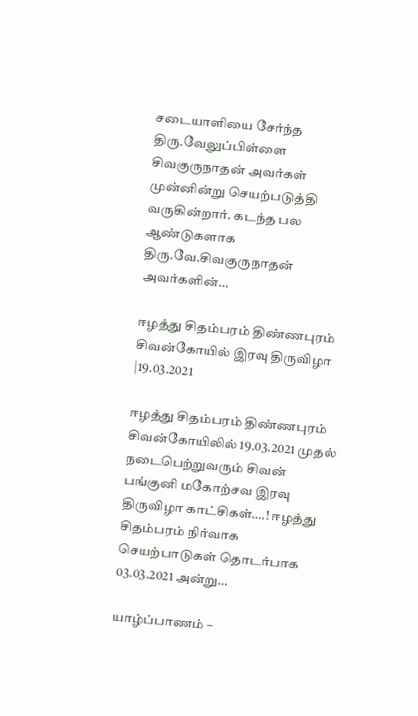சடையாளியை சேர்ந்த திரு.வேலுப்பிள்ளை சிவகுருநாதன் அவர்கள் முன்னின்று செயற்படுத்தி வருகின்றார். கடந்த பல ஆண்டுகளாக திரு.வே.சிவகுருநாதன் அவர்களின்…

ஈழத்து சிதம்பரம் திண்ணபுரம் சிவன்கோயில் இரவு திருவிழா |19.03.2021

ஈழத்து சிதம்பரம் திண்ணபுரம் சிவன்கோயிலில் 19.03.2021 முதல் நடைபெற்றுவரும் சிவன் பங்குனி மகோற்சவ இரவு திருவிழா காட்சிகள்….! ஈழத்து சிதம்பரம் நிர்வாக செயற்பாடுகள் தொடர்பாக 03.03.2021 அன்று…

யாழ்ப்பாணம் –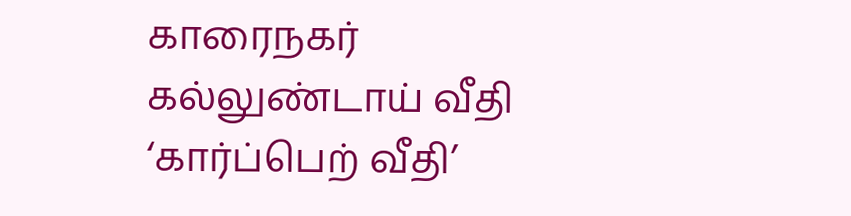காரைநகர் கல்லுண்டாய் வீதி ‘கார்ப்பெற் வீதி’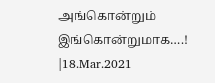அங்கொன்றும் இங்கொன்றுமாக….! |18.Mar.2021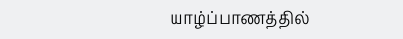யாழ்ப்பாணத்தில்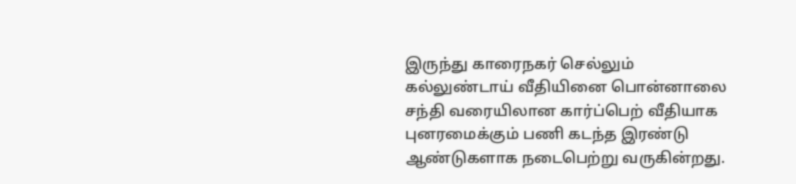இருந்து காரைநகர் செல்லும் கல்லுண்டாய் வீதியினை பொன்னாலை சந்தி வரையிலான கார்ப்பெற் வீதியாக புனரமைக்கும் பணி கடந்த இரண்டு ஆண்டுகளாக நடைபெற்று வருகின்றது.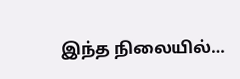இந்த நிலையில்…